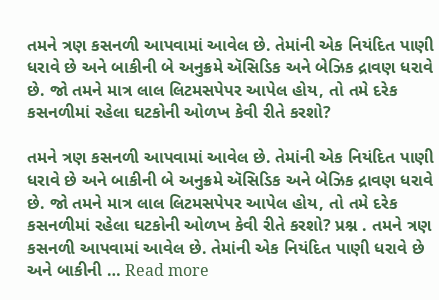તમને ત્રણ કસનળી આપવામાં આવેલ છે. તેમાંની એક નિયંદિત પાણી ધરાવે છે અને બાકીની બે અનુક્રમે ઍસિડિક અને બેઝિક દ્રાવણ ધરાવે છે. જો તમને માત્ર લાલ લિટમસપેપર આપેલ હોય, તો તમે દરેક કસનળીમાં રહેલા ઘટકોની ઓળખ કેવી રીતે કરશો?

તમને ત્રણ કસનળી આપવામાં આવેલ છે. તેમાંની એક નિયંદિત પાણી ધરાવે છે અને બાકીની બે અનુક્રમે ઍસિડિક અને બેઝિક દ્રાવણ ધરાવે છે. જો તમને માત્ર લાલ લિટમસપેપર આપેલ હોય, તો તમે દરેક કસનળીમાં રહેલા ઘટકોની ઓળખ કેવી રીતે કરશો? પ્રશ્ન . તમને ત્રણ કસનળી આપવામાં આવેલ છે. તેમાંની એક નિયંદિત પાણી ધરાવે છે અને બાકીની … Read more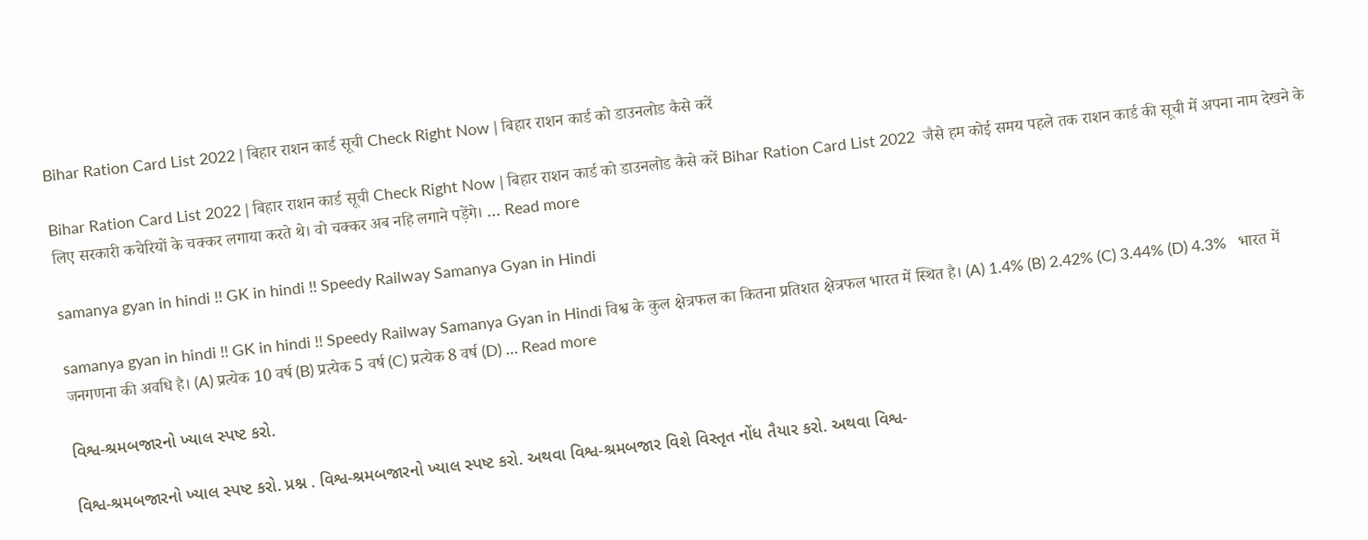Bihar Ration Card List 2022 | बिहार राशन कार्ड सूची Check Right Now | बिहार राशन कार्ड को डाउनलोड कैसे करें

Bihar Ration Card List 2022 | बिहार राशन कार्ड सूची Check Right Now | बिहार राशन कार्ड को डाउनलोड कैसे करें Bihar Ration Card List 2022  जैसे हम कोई समय पहले तक राशन कार्ड की सूची में अपना नाम देखने के लिए सरकारी कचेरियों के चक्कर लगाया करते थे। वो चक्कर अब नहि लगाने पड़ेंगे। … Read more

samanya gyan in hindi !! GK in hindi !! Speedy Railway Samanya Gyan in Hindi

samanya gyan in hindi !! GK in hindi !! Speedy Railway Samanya Gyan in Hindi विश्व के कुल क्षेत्रफल का कितना प्रतिशत क्षेत्रफल भारत में स्थित है। (A) 1.4% (B) 2.42% (C) 3.44% (D) 4.3%   भारत में जनगणना की अवधि है। (A) प्रत्येक 10 वर्ष (B) प्रत्येक 5 वर्ष (C) प्रत्येक 8 वर्ष (D) … Read more

વિશ્વ-શ્રમબજારનો ખ્યાલ સ્પષ્ટ કરો.

વિશ્વ-શ્રમબજારનો ખ્યાલ સ્પષ્ટ કરો. પ્રશ્ન . વિશ્વ-શ્રમબજારનો ખ્યાલ સ્પષ્ટ કરો. અથવા વિશ્વ-શ્રમબજાર વિશે વિસ્તૃત નોંધ તૈયાર કરો. અથવા વિશ્વ-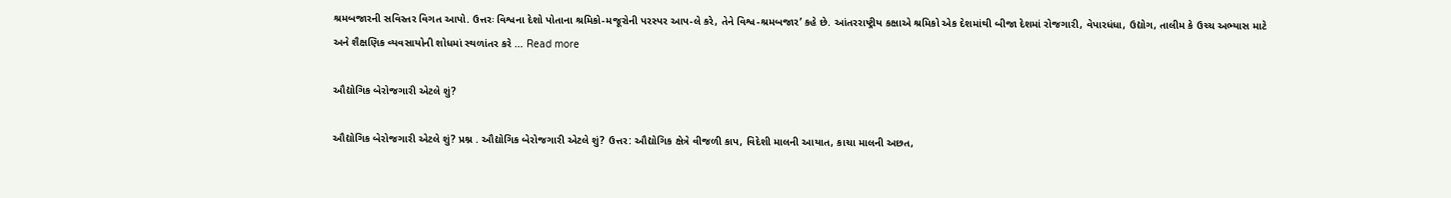શ્રમબજારની સવિસ્તર વિગત આપો. ઉત્તરઃ વિશ્વના દેશો પોતાના શ્રમિકો-મજૂરોની પરસ્પર આપ-લે કરે, તેને વિશ્વ-શ્રમબજાર’ કહે છે. આંતરરાષ્ટ્રીય કક્ષાએ શ્રમિકો એક દેશમાંથી બીજા દેશમાં રોજગારી, વેપારધંધા, ઉદ્યોગ, તાલીમ કે ઉચ્ચ અભ્યાસ માટે અને શૈક્ષણિક વ્યવસાયોની શોધમાં સ્થળાંતર કરે … Read more

ઔદ્યોગિક બેરોજગારી એટલે શું?

ઔદ્યોગિક બેરોજગારી એટલે શું? પ્રશ્ન . ઔદ્યોગિક બેરોજગારી એટલે શું? ઉત્તર: ઔદ્યોગિક ક્ષેત્રે વીજળી કાપ, વિદેશી માલની આયાત, કાચા માલની અછત,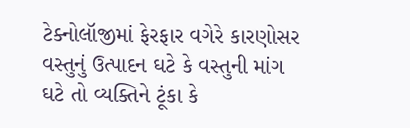ટેક્નોલૉજીમાં ફેરફાર વગેરે કારણોસર વસ્તુનું ઉત્પાદન ઘટે કે વસ્તુની માંગ ઘટે તો વ્યક્તિને ટૂંકા કે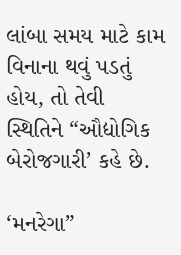લાંબા સમય માટે કામ વિનાના થવું પડતું હોય, તો તેવી સ્થિતિને “ઔદ્યોગિક બેરોજગારી’ કહે છે.

‘મનરેગા”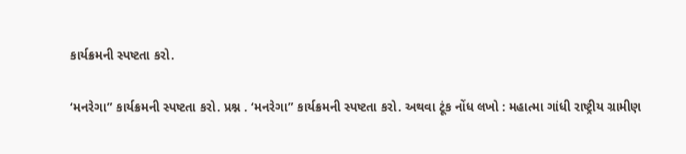કાર્યક્રમની સ્પષ્ટતા કરો.

‘મનરેગા” કાર્યક્રમની સ્પષ્ટતા કરો. પ્રશ્ન . ‘મનરેગા” કાર્યક્રમની સ્પષ્ટતા કરો. અથવા ટૂંક નોંધ લખો : મહાત્મા ગાંધી રાષ્ટ્રીય ગ્રામીણ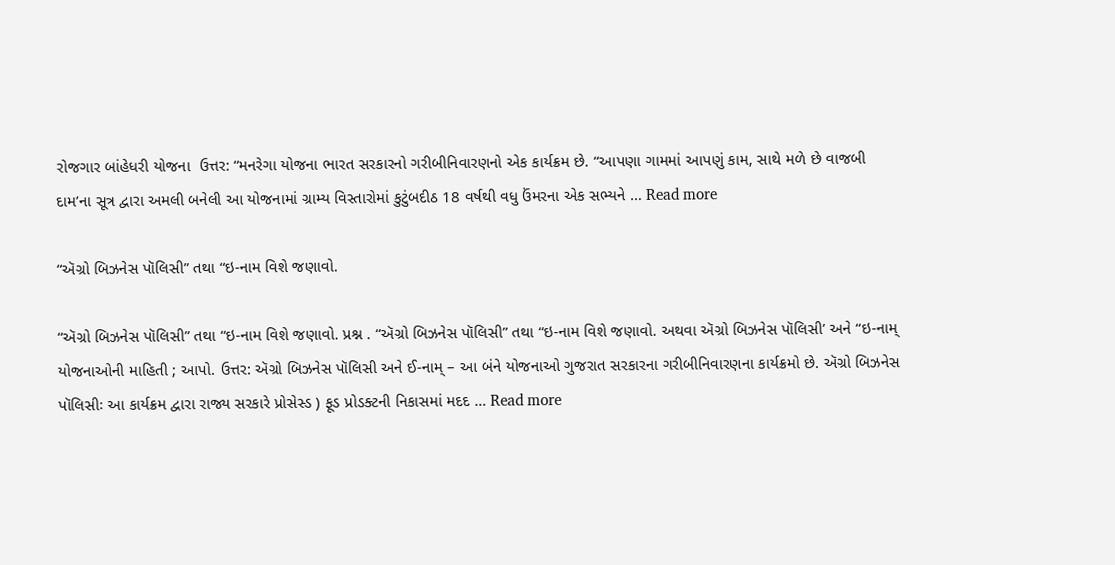રોજગાર બાંહેધરી યોજના  ઉત્તર: “મનરેગા યોજના ભારત સરકારનો ગરીબીનિવારણનો એક કાર્યક્રમ છે. “આપણા ગામમાં આપણું કામ, સાથે મળે છે વાજબી દામ’ના સૂત્ર દ્વારા અમલી બનેલી આ યોજનામાં ગ્રામ્ય વિસ્તારોમાં કુટુંબદીઠ 18 વર્ષથી વધુ ઉંમરના એક સભ્યને … Read more

“ઍગ્રો બિઝનેસ પૉલિસી” તથા “ઇ-નામ વિશે જણાવો.

“ઍગ્રો બિઝનેસ પૉલિસી” તથા “ઇ-નામ વિશે જણાવો. પ્રશ્ન . “ઍગ્રો બિઝનેસ પૉલિસી” તથા “ઇ-નામ વિશે જણાવો. અથવા ઍગ્રો બિઝનેસ પૉલિસી’ અને “ઇ-નામ્ યોજનાઓની માહિતી ; આપો. ઉત્તર: ઍગ્રો બિઝનેસ પૉલિસી અને ઈ-નામ્ – આ બંને યોજનાઓ ગુજરાત સરકારના ગરીબીનિવારણના કાર્યક્રમો છે. ઍગ્રો બિઝનેસ પૉલિસીઃ આ કાર્યક્રમ દ્વારા રાજ્ય સરકારે પ્રોસેસ્ડ ) ફૂડ પ્રોડક્ટની નિકાસમાં મદદ … Read more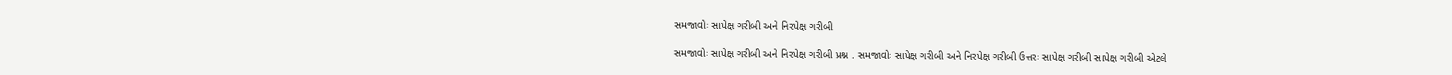સમજાવોઃ સાપેક્ષ ગરીબી અને નિરપેક્ષ ગરીબી

સમજાવોઃ સાપેક્ષ ગરીબી અને નિરપેક્ષ ગરીબી પ્રશ્ન . સમજાવોઃ સાપેક્ષ ગરીબી અને નિરપેક્ષ ગરીબી ઉત્તરઃ સાપેક્ષ ગરીબી સાપેક્ષ ગરીબી એટલે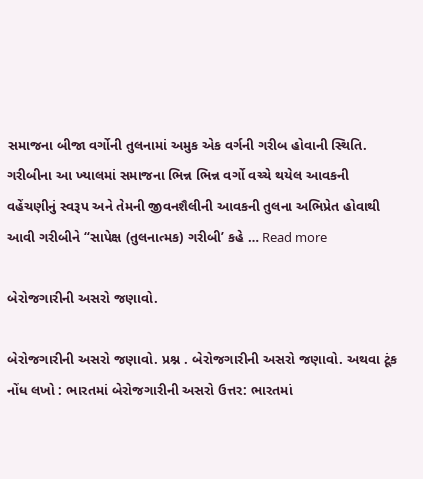સમાજના બીજા વર્ગોની તુલનામાં અમુક એક વર્ગની ગરીબ હોવાની સ્થિતિ. ગરીબીના આ ખ્યાલમાં સમાજના ભિન્ન ભિન્ન વર્ગો વચ્ચે થયેલ આવકની વહેંચણીનું સ્વરૂપ અને તેમની જીવનશૈલીની આવકની તુલના અભિપ્રેત હોવાથી આવી ગરીબીને “સાપેક્ષ (તુલનાત્મક) ગરીબી’ કહે … Read more

બેરોજગારીની અસરો જણાવો.

બેરોજગારીની અસરો જણાવો. પ્રશ્ન . બેરોજગારીની અસરો જણાવો. અથવા ટૂંક નોંધ લખો : ભારતમાં બેરોજગારીની અસરો ઉત્તર: ભારતમાં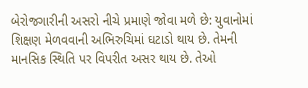બેરોજગારીની અસરો નીચે પ્રમાણે જોવા મળે છે: યુવાનોમાં શિક્ષણ મેળવવાની અભિરુચિમાં ઘટાડો થાય છે. તેમની માનસિક સ્થિતિ પર વિપરીત અસર થાય છે. તેઓ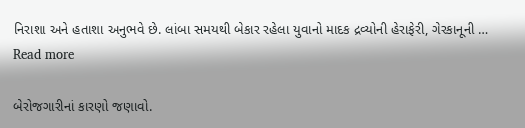નિરાશા અને હતાશા અનુભવે છે. લાંબા સમયથી બેકાર રહેલા યુવાનો માદક દ્રવ્યોની હેરાફેરી, ગેરકાનૂની … Read more

બેરોજગારીનાં કારણો જણાવો.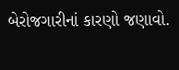બેરોજગારીનાં કારણો જણાવો.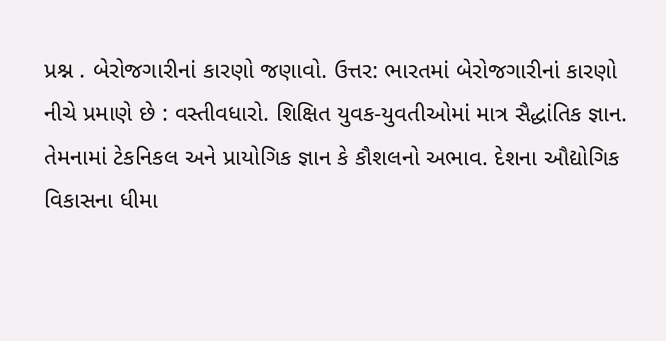પ્રશ્ન . બેરોજગારીનાં કારણો જણાવો. ઉત્તર: ભારતમાં બેરોજગારીનાં કારણો નીચે પ્રમાણે છે : વસ્તીવધારો. શિક્ષિત યુવક-યુવતીઓમાં માત્ર સૈદ્ધાંતિક જ્ઞાન. તેમનામાં ટેકનિકલ અને પ્રાયોગિક જ્ઞાન કે કૌશલનો અભાવ. દેશના ઔદ્યોગિક વિકાસના ધીમા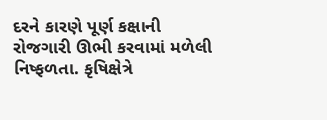દરને કારણે પૂર્ણ કક્ષાની રોજગારી ઊભી કરવામાં મળેલી નિષ્ફળતા. કૃષિક્ષેત્રે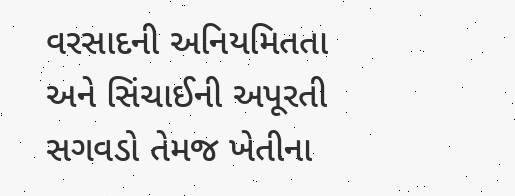વરસાદની અનિયમિતતા અને સિંચાઈની અપૂરતી સગવડો તેમજ ખેતીના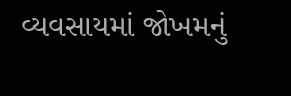વ્યવસાયમાં જોખમનું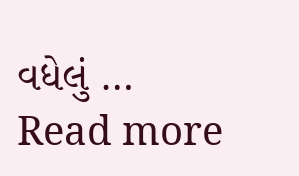વધેલું … Read more